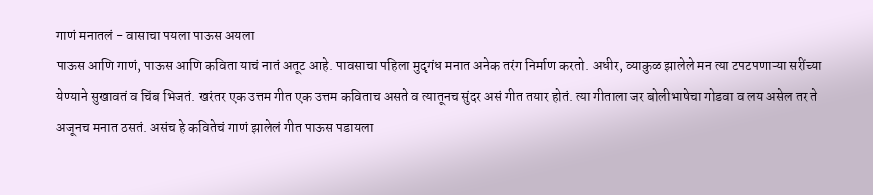गाणं मनातलं - वासाचा पयला पाऊस अयला
पाऊस आणि गाणं, पाऊस आणि कविता याचं नातं अतूट आहे. पावसाचा पहिला मुदृगंध मनात अनेक तरंग निर्माण करतो. अधीर, व्याकुळ झालेले मन त्या टपटपणाऱ्या सरींच्या येण्याने सुखावतं व चिंब भिजतं. खरंतर एक उत्तम गीत एक उत्तम कविताच असते व त्यातूनच सुंदर असं गीत तयार होतं. त्या गीताला जर बोलीभाषेचा गोडवा व लय असेल तर ते अजूनच मनात ठसतं. असंच हे कवितेचं गाणं झालेलं गीत पाऊस पडायला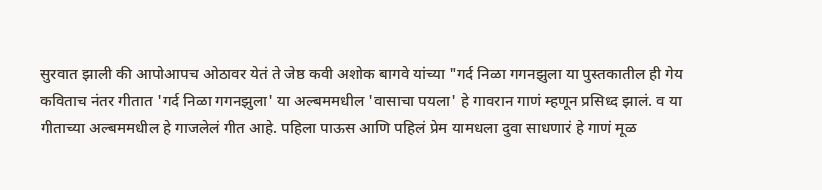सुरवात झाली की आपोआपच ओठावर येतं ते जेष्ठ कवी अशोक बागवे यांच्या "गर्द निळा गगनझुला या पुस्तकातील ही गेय कविताच नंतर गीतात 'गर्द निळा गगनझुला' या अल्बममधील 'वासाचा पयला' हे गावरान गाणं म्हणून प्रसिध्द झालं. व या गीताच्या अल्बममधील हे गाजलेलं गीत आहे. पहिला पाऊस आणि पहिलं प्रेम यामधला दुवा साधणारं हे गाणं मूळ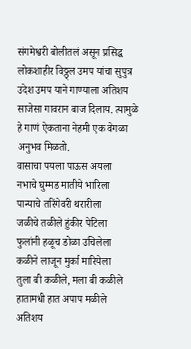संगमेश्वरी बोलीतलं असून प्रसिद्ध लोकशाहीर विठ्ठ्ल उमप यांचा सुपुत्र उदेश उमप याने गाण्याला अतिशय साजेसा गावरान बाज दिलाय. त्यामुळे हे गाणं ऐकताना नेहमी एक वेगळा अनुभव मिळतो.
वासाचा पयला पाऊस अयला
नभाचे घुम्मड मातीये भारिला
पान्याचे तरिंगेवरी थरारीला
जळीचे तळीले हुंकीर पेटिला
फुलांनी हळूच डोळा उचिलेला
कळीने लाजून मुर्का मारियेला
तुला बी कळीले, मला बी कळीले
हातामधी हात अपाप मळीले
अतिशय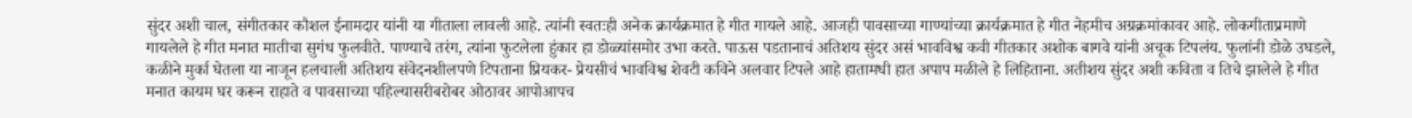सुंदर अशी चाल, संगीतकार कौशल ईनामदार यांनी या गीताला लावली आहे. त्यांनी स्वतःही अनेक क्रार्यक्रमात हे गीत गायले आहे. आजही पावसाच्या गाण्यांच्या क्रार्यक्रमात हे गीत नेहमीच अग्रक्रमांकावर आहे. लोकगीताप्रमाणे गायलेले हे गीत मनात मातीचा सुगंध फुलवीते. पाण्याचे तरंग, त्यांना फुटलेला हुंकार हा डोळ्यांसमोर उभा करते. पाऊस पडतानाचं अतिशय सुंदर असं भावविश्व कवी गीतकार अशोक बागवे यांनी अचूक टिपलंय. फुलांनी डोळे उघडले, कळीने मुर्का घेतला या नाजून हलचाली अतिशय संवेदनशीलपणे टिपताना प्रियकर- प्रेयसीचं भावविश्व शेवटी कविने अलवार टिपले आहे हातामधी हात अपाप मळीले हे लिहिताना. अतीशय सुंदर अशी कविता व तिचे झालेले हे गीत मनात कायम घर करून राहाते व पावसाच्या पहिल्यासरीबरोबर ओठावर आपोआपच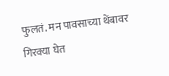फुलतं. मन पावसाच्या थेंबावर गिरक्या घेत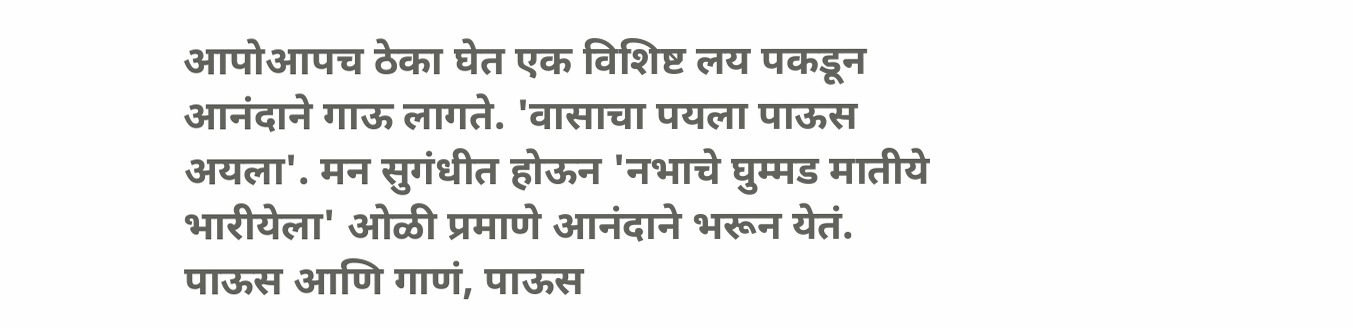आपोआपच ठेका घेत एक विशिष्ट लय पकडून आनंदाने गाऊ लागते. 'वासाचा पयला पाऊस अयला'. मन सुगंधीत होऊन 'नभाचे घुम्मड मातीये भारीयेला' ओळी प्रमाणे आनंदाने भरून येतं.
पाऊस आणि गाणं, पाऊस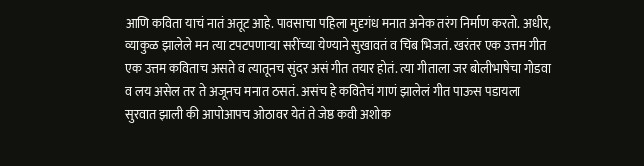आणि कविता याचं नातं अतूट आहे. पावसाचा पहिला मुदृगंध मनात अनेक तरंग निर्माण करतो. अधीर, व्याकुळ झालेले मन त्या टपटपणाऱ्या सरींच्या येण्याने सुखावतं व चिंब भिजतं. खरंतर एक उत्तम गीत एक उत्तम कविताच असते व त्यातूनच सुंदर असं गीत तयार होतं. त्या गीताला जर बोलीभाषेचा गोडवा व लय असेल तर ते अजूनच मनात ठसतं. असंच हे कवितेचं गाणं झालेलं गीत पाऊस पडायला सुरवात झाली की आपोआपच ओठावर येतं ते जेष्ठ कवी अशोक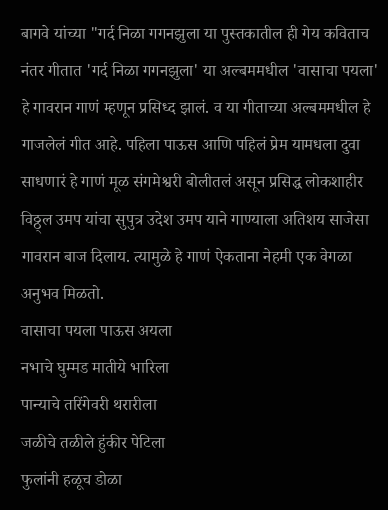बागवे यांच्या "गर्द निळा गगनझुला या पुस्तकातील ही गेय कविताच नंतर गीतात 'गर्द निळा गगनझुला' या अल्बममधील 'वासाचा पयला' हे गावरान गाणं म्हणून प्रसिध्द झालं. व या गीताच्या अल्बममधील हे गाजलेलं गीत आहे. पहिला पाऊस आणि पहिलं प्रेम यामधला दुवा साधणारं हे गाणं मूळ संगमेश्वरी बोलीतलं असून प्रसिद्ध लोकशाहीर विठ्ठ्ल उमप यांचा सुपुत्र उदेश उमप याने गाण्याला अतिशय साजेसा गावरान बाज दिलाय. त्यामुळे हे गाणं ऐकताना नेहमी एक वेगळा अनुभव मिळतो.
वासाचा पयला पाऊस अयला
नभाचे घुम्मड मातीये भारिला
पान्याचे तरिंगेवरी थरारीला
जळीचे तळीले हुंकीर पेटिला
फुलांनी हळूच डोळा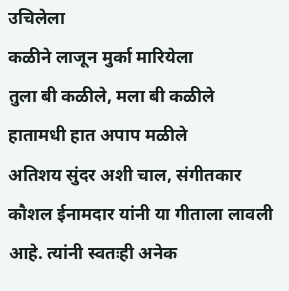उचिलेला
कळीने लाजून मुर्का मारियेला
तुला बी कळीले, मला बी कळीले
हातामधी हात अपाप मळीले
अतिशय सुंदर अशी चाल, संगीतकार कौशल ईनामदार यांनी या गीताला लावली आहे. त्यांनी स्वतःही अनेक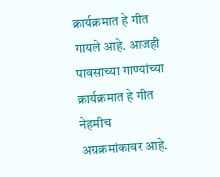क्रार्यक्रमात हे गीत गायले आहे. आजही पावसाच्या गाण्यांच्या क्रार्यक्रमात हे गीत नेहमीच अग्रक्रमांकावर आहे.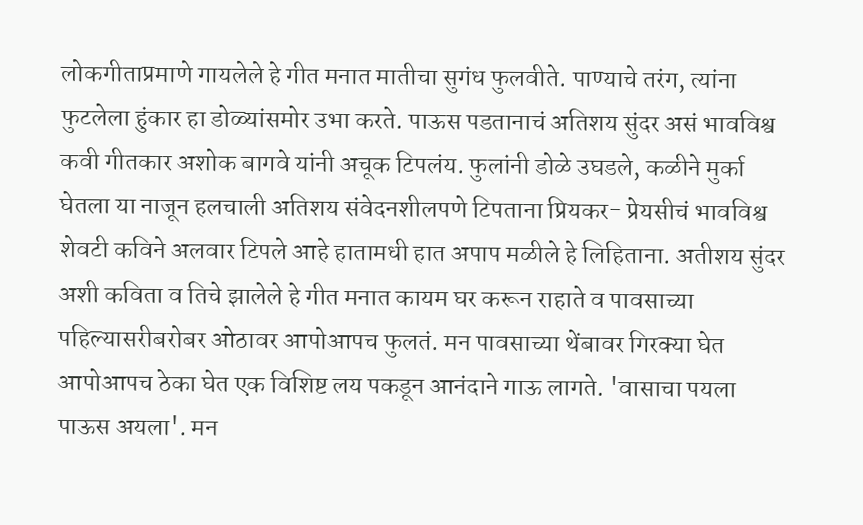लोकगीताप्रमाणे गायलेले हे गीत मनात मातीचा सुगंध फुलवीते. पाण्याचे तरंग, त्यांना फुटलेला हुंकार हा डोळ्यांसमोर उभा करते. पाऊस पडतानाचं अतिशय सुंदर असं भावविश्व कवी गीतकार अशोक बागवे यांनी अचूक टिपलंय. फुलांनी डोळे उघडले, कळीने मुर्का घेतला या नाजून हलचाली अतिशय संवेदनशीलपणे टिपताना प्रियकर- प्रेयसीचं भावविश्व शेवटी कविने अलवार टिपले आहे हातामधी हात अपाप मळीले हे लिहिताना. अतीशय सुंदर अशी कविता व तिचे झालेले हे गीत मनात कायम घर करून राहाते व पावसाच्या पहिल्यासरीबरोबर ओठावर आपोआपच फुलतं. मन पावसाच्या थेंबावर गिरक्या घेत आपोआपच ठेका घेत एक विशिष्ट लय पकडून आनंदाने गाऊ लागते. 'वासाचा पयला पाऊस अयला'. मन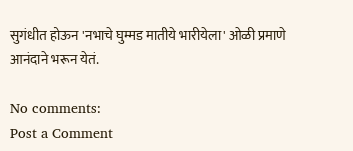सुगंधीत होऊन 'नभाचे घुम्मड मातीये भारीयेला' ओळी प्रमाणे आनंदाने भरून येतं.

No comments:
Post a Comment